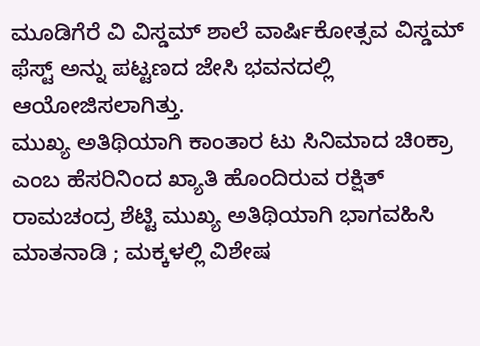ಮೂಡಿಗೆರೆ ವಿ ವಿಸ್ಡಮ್ ಶಾಲೆ ವಾರ್ಷಿಕೋತ್ಸವ ವಿಸ್ಡಮ್ ಫೆಸ್ಟ್ ಅನ್ನು ಪಟ್ಟಣದ ಜೇಸಿ ಭವನದಲ್ಲಿ ಆಯೋಜಿಸಲಾಗಿತ್ತು.
ಮುಖ್ಯ ಅತಿಥಿಯಾಗಿ ಕಾಂತಾರ ಟು ಸಿನಿಮಾದ ಚಿoಕ್ರಾ ಎಂಬ ಹೆಸರಿನಿಂದ ಖ್ಯಾತಿ ಹೊಂದಿರುವ ರಕ್ಷಿತ್ ರಾಮಚಂದ್ರ ಶೆಟ್ಟಿ ಮುಖ್ಯ ಅತಿಥಿಯಾಗಿ ಭಾಗವಹಿಸಿ ಮಾತನಾಡಿ ; ಮಕ್ಕಳಲ್ಲಿ ವಿಶೇಷ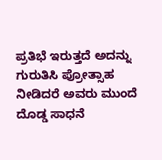ಪ್ರತಿಭೆ ಇರುತ್ತದೆ ಅದನ್ನು ಗುರುತಿಸಿ ಪ್ರೋತ್ಸಾಹ ನೀಡಿದರೆ ಅವರು ಮುಂದೆ ದೊಡ್ಡ ಸಾಧನೆ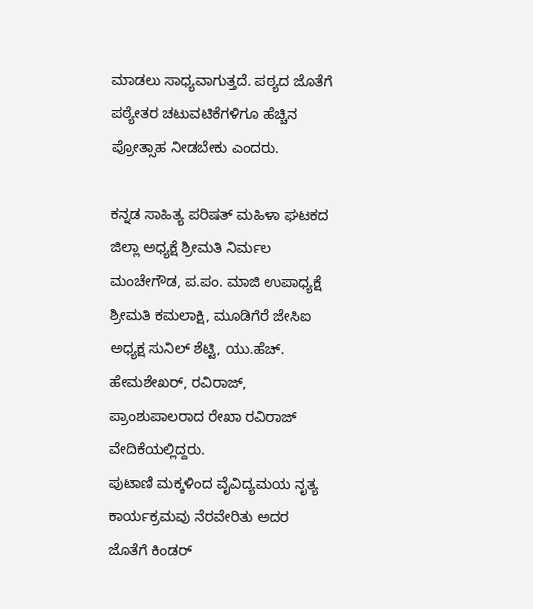ಮಾಡಲು ಸಾಧ್ಯವಾಗುತ್ತದೆ. ಪಠ್ಯದ ಜೊತೆಗೆ ಪಠ್ಯೇತರ ಚಟುವಟಿಕೆಗಳಿಗೂ ಹೆಚ್ಚಿನ ಪ್ರೋತ್ಸಾಹ ನೀಡಬೇಕು ಎಂದರು.

ಕನ್ನಡ ಸಾಹಿತ್ಯ ಪರಿಷತ್ ಮಹಿಳಾ ಘಟಕದ ಜಿಲ್ಲಾ ಅಧ್ಯಕ್ಷೆ ಶ್ರೀಮತಿ ನಿರ್ಮಲ ಮಂಚೇಗೌಡ, ಪ.ಪಂ. ಮಾಜಿ ಉಪಾಧ್ಯಕ್ಷೆ ಶ್ರೀಮತಿ ಕಮಲಾಕ್ಷಿ, ಮೂಡಿಗೆರೆ ಜೇಸಿಐ ಅಧ್ಯಕ್ಷ ಸುನಿಲ್ ಶೆಟ್ಟಿ, ಯು.ಹೆಚ್. ಹೇಮಶೇಖರ್, ರವಿರಾಜ್, ಪ್ರಾಂಶುಪಾಲರಾದ ರೇಖಾ ರವಿರಾಜ್ ವೇದಿಕೆಯಲ್ಲಿದ್ದರು.
ಪುಟಾಣಿ ಮಕ್ಕಳಿಂದ ವೈವಿದ್ಯಮಯ ನೃತ್ಯ ಕಾರ್ಯಕ್ರಮವು ನೆರವೇರಿತು ಅದರ ಜೊತೆಗೆ ಕಿಂಡರ್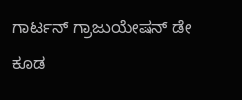ಗಾರ್ಟನ್ ಗ್ರಾಜುಯೇಷನ್ ಡೇ ಕೂಡ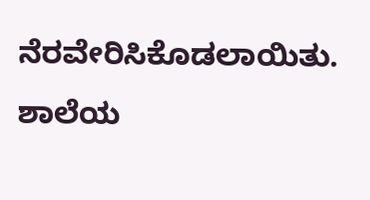ನೆರವೇರಿಸಿಕೊಡಲಾಯಿತು. ಶಾಲೆಯ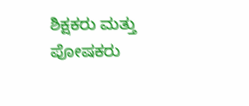ಶಿಕ್ಷಕರು ಮತ್ತು ಪೋಷಕರು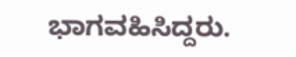ಭಾಗವಹಿಸಿದ್ದರು.